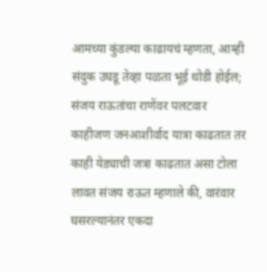आमच्या कुंडल्या काढायचं म्हणता, आम्ही संदुक उघडू तेव्हा पळता भूई थोडी होईल; संजय राऊतांचा राणेंवर पलटवार
काहीजण जनआशीर्वाद यात्रा काढतात तर काही येड्याची जत्रा काढतात असा टोला लावत संजय राऊत म्हणाले की, वारंवार घसरल्यानंतर एकदा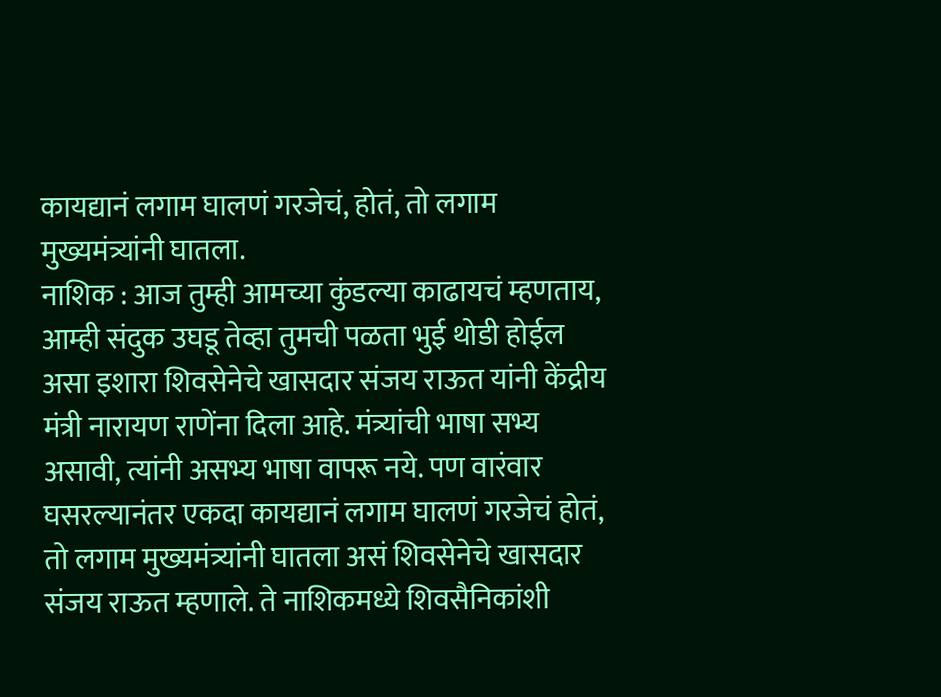कायद्यानं लगाम घालणं गरजेचं, होतं, तो लगाम मुख्यमंत्र्यांनी घातला.
नाशिक : आज तुम्ही आमच्या कुंडल्या काढायचं म्हणताय, आम्ही संदुक उघडू तेव्हा तुमची पळता भुई थोडी होईल असा इशारा शिवसेनेचे खासदार संजय राऊत यांनी केंद्रीय मंत्री नारायण राणेंना दिला आहे. मंत्र्यांची भाषा सभ्य असावी, त्यांनी असभ्य भाषा वापरू नये. पण वारंवार घसरल्यानंतर एकदा कायद्यानं लगाम घालणं गरजेचं होतं, तो लगाम मुख्यमंत्र्यांनी घातला असं शिवसेनेचे खासदार संजय राऊत म्हणाले. ते नाशिकमध्ये शिवसैनिकांशी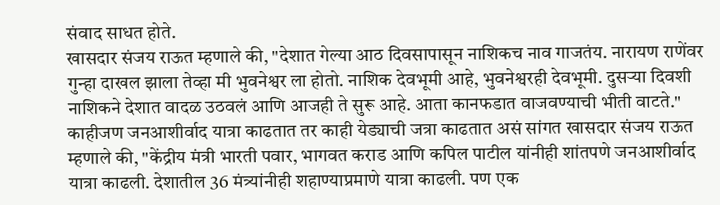संवाद साधत होते.
खासदार संजय राऊत म्हणाले की, "देशात गेल्या आठ दिवसापासून नाशिकच नाव गाजतंय. नारायण राणेंवर गुन्हा दाखल झाला तेव्हा मी भुवनेश्वर ला होतो. नाशिक देवभूमी आहे, भुवनेश्वरही देवभूमी. दुसऱ्या दिवशी नाशिकने देशात वादळ उठवलं आणि आजही ते सुरू आहे. आता कानफडात वाजवण्याची भीती वाटते."
काहीजण जनआशीर्वाद यात्रा काढतात तर काही येड्याची जत्रा काढतात असं सांगत खासदार संजय राऊत म्हणाले की, "केंद्रीय मंत्री भारती पवार, भागवत कराड आणि कपिल पाटील यांनीही शांतपणे जनआशीर्वाद यात्रा काढली. देशातील 36 मंत्र्यांनीही शहाण्याप्रमाणे यात्रा काढली. पण एक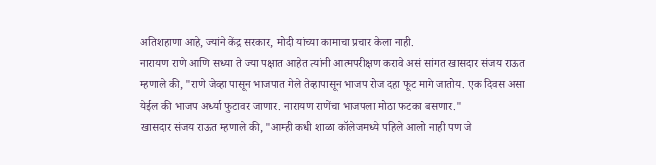अतिशहाणा आहे, ज्यांने केंद्र सरकार, मोदी यांच्या कामाचा प्रचार केला नाही.
नारायण राणे आणि सध्या ते ज्या पक्षात आहेत त्यांनी आत्मपरीक्षण करावे असं सांगत खासदार संजय राऊत म्हणाले की, "राणे जेव्हा पासून भाजपात गेले तेव्हापासून भाजप रोज दहा फूट मागे जातोय. एक दिवस असा येईल की भाजप अर्ध्या फुटावर जाणार. नारायण राणेंचा भाजपला मोठा फटका बसणार."
खासदार संजय राऊत म्हणाले की, "आम्ही कधी शाळा कॉलेजमध्ये पहिले आलो नाही पण जे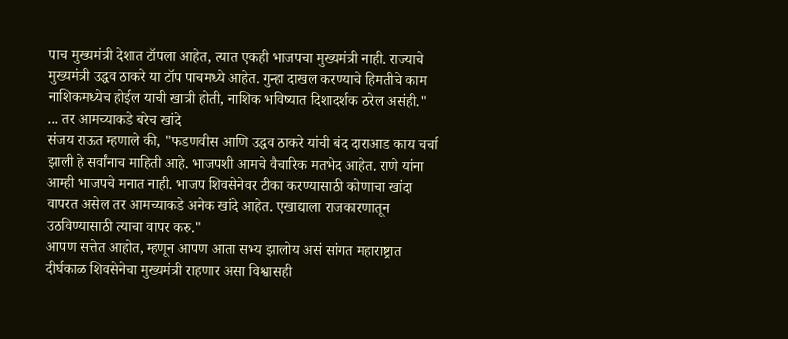पाच मुख्यमंत्री देशात टॉपला आहेत, त्यात एकही भाजपचा मुख्यमंत्री नाही. राज्याचे मुख्यमंत्री उद्धव ठाकरे या टॉप पाचमध्ये आहेत. गुन्हा दाखल करण्याचे हिमतीचे काम नाशिकमध्येच होईल याची खात्री होती, नाशिक भविष्यात दिशादर्शक ठरेल असंही."
... तर आमच्याकडे बरेच खांदे
संजय राऊत म्हणाले की, "फडणवीस आणि उद्धव ठाकरे यांची बंद दाराआड काय चर्चा झाली हे सर्वांनाच माहिती आहे. भाजपशी आमचे वैचारिक मतभेद आहेत. राणे यांना आम्ही भाजपचे मनात नाही. भाजप शिवसेनेवर टीका करण्यासाठी कोणाचा खांदा वापरत असेल तर आमच्याकडे अनेक खांदे आहेत. एखाद्याला राजकारणातून उठविण्यासाठी त्याचा वापर करु."
आपण सत्तेत आहोत, म्हणून आपण आता सभ्य झालोय असं सांगत महाराष्ट्रात दीर्घकाळ शिवसेनेचा मुख्यमंत्री राहणार असा विश्वासही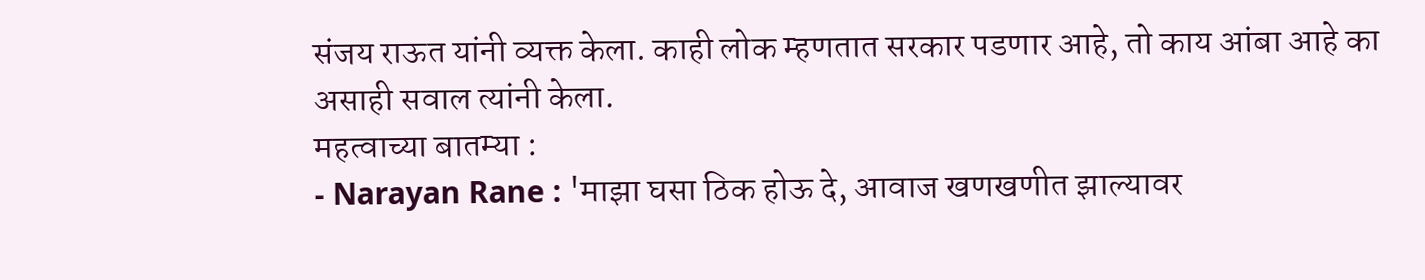संजय राऊत यांनी व्यक्त केला. काही लोक म्हणतात सरकार पडणार आहे, तो काय आंबा आहे का असाही सवाल त्यांनी केला.
महत्वाच्या बातम्या :
- Narayan Rane : 'माझा घसा ठिक होऊ दे, आवाज खणखणीत झाल्यावर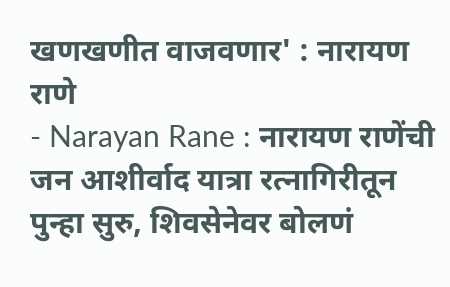खणखणीत वाजवणार' : नारायण राणे
- Narayan Rane : नारायण राणेंची जन आशीर्वाद यात्रा रत्नागिरीतून पुन्हा सुरु, शिवसेनेवर बोलणं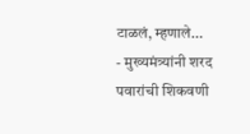टाळलं, म्हणाले...
- मुख्यमंत्र्यांनी शरद पवारांची शिकवणी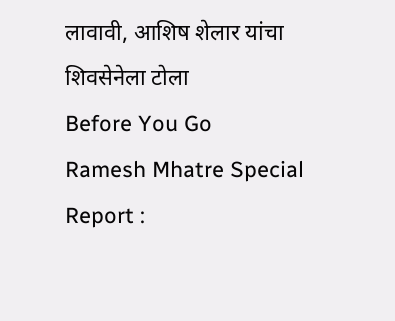लावावी, आशिष शेलार यांचा शिवसेनेला टोला
Before You Go
Ramesh Mhatre Special Report :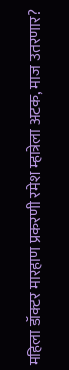महिला डॉक्टर मारहाण प्रकरणी रमेश म्हात्रेला अटक, माज उतरणार?